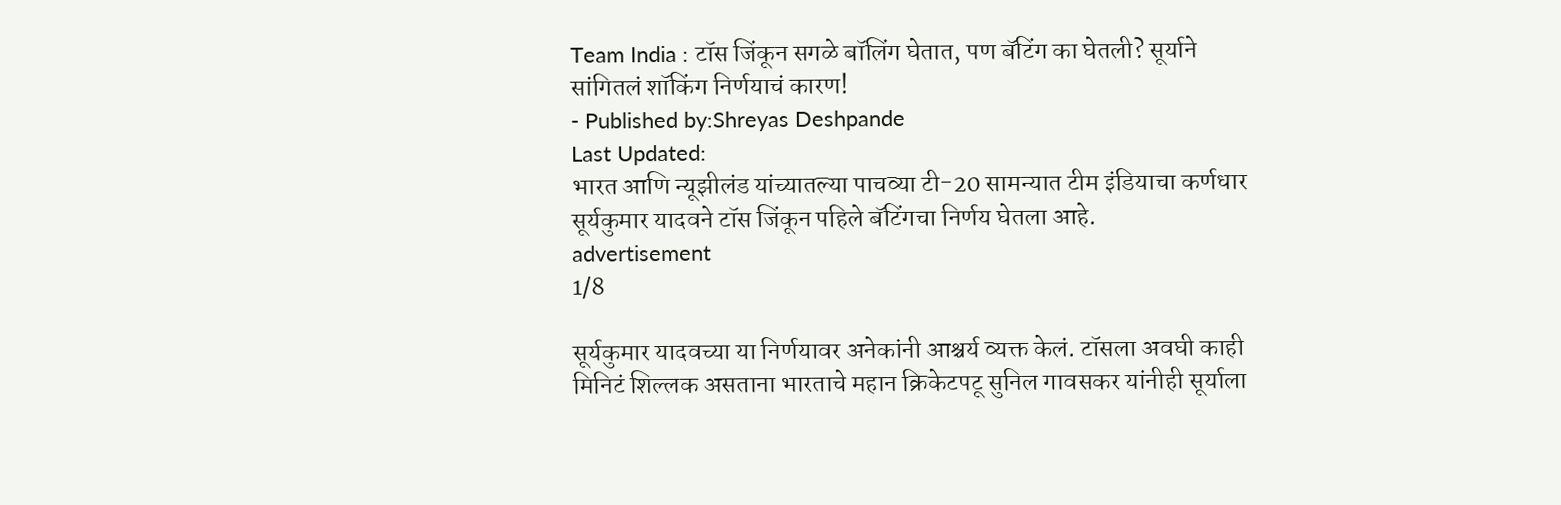Team India : टॉस जिंकून सगळे बॉलिंग घेतात, पण बॅटिंग का घेतली? सूर्याने सांगितलं शॉकिंग निर्णयाचं कारण!
- Published by:Shreyas Deshpande
Last Updated:
भारत आणि न्यूझीलंड यांच्यातल्या पाचव्या टी-20 सामन्यात टीम इंडियाचा कर्णधार सूर्यकुमार यादवने टॉस जिंकून पहिले बॅटिंगचा निर्णय घेतला आहे.
advertisement
1/8

सूर्यकुमार यादवच्या या निर्णयावर अनेकांनी आश्चर्य व्यक्त केलं. टॉसला अवघी काही मिनिटं शिल्लक असताना भारताचे महान क्रिकेटपटू सुनिल गावसकर यांनीही सूर्याला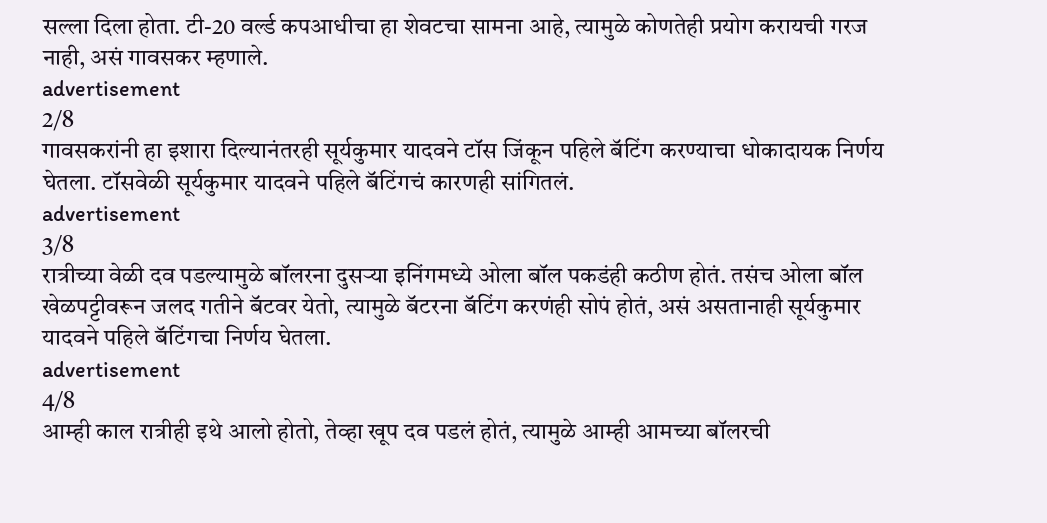सल्ला दिला होता. टी-20 वर्ल्ड कपआधीचा हा शेवटचा सामना आहे, त्यामुळे कोणतेही प्रयोग करायची गरज नाही, असं गावसकर म्हणाले.
advertisement
2/8
गावसकरांनी हा इशारा दिल्यानंतरही सूर्यकुमार यादवने टॉस जिंकून पहिले बॅटिंग करण्याचा धोकादायक निर्णय घेतला. टॉसवेळी सूर्यकुमार यादवने पहिले बॅटिंगचं कारणही सांगितलं.
advertisement
3/8
रात्रीच्या वेळी दव पडल्यामुळे बॉलरना दुसऱ्या इनिंगमध्ये ओला बॉल पकडंही कठीण होतं. तसंच ओला बॉल खेळपट्टीवरून जलद गतीने बॅटवर येतो, त्यामुळे बॅटरना बॅटिंग करणंही सोपं होतं, असं असतानाही सूर्यकुमार यादवने पहिले बॅटिंगचा निर्णय घेतला.
advertisement
4/8
आम्ही काल रात्रीही इथे आलो होतो, तेव्हा खूप दव पडलं होतं, त्यामुळे आम्ही आमच्या बॉलरची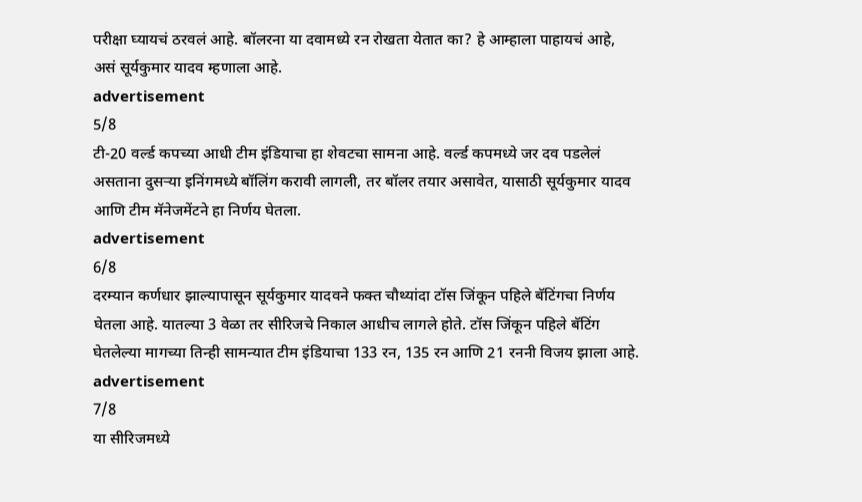परीक्षा घ्यायचं ठरवलं आहे. बॉलरना या दवामध्ये रन रोखता येतात का? हे आम्हाला पाहायचं आहे, असं सूर्यकुमार यादव म्हणाला आहे.
advertisement
5/8
टी-20 वर्ल्ड कपच्या आधी टीम इंडियाचा हा शेवटचा सामना आहे. वर्ल्ड कपमध्ये जर दव पडलेलं असताना दुसऱ्या इनिंगमध्ये बॉलिंग करावी लागली, तर बॉलर तयार असावेत, यासाठी सूर्यकुमार यादव आणि टीम मॅनेजमेंटने हा निर्णय घेतला.
advertisement
6/8
दरम्यान कर्णधार झाल्यापासून सूर्यकुमार यादवने फक्त चौथ्यांदा टॉस जिंकून पहिले बॅटिंगचा निर्णय घेतला आहे. यातल्या 3 वेळा तर सीरिजचे निकाल आधीच लागले होते. टॉस जिंकून पहिले बॅटिंग घेतलेल्या मागच्या तिन्ही सामन्यात टीम इंडियाचा 133 रन, 135 रन आणि 21 रननी विजय झाला आहे.
advertisement
7/8
या सीरिजमध्ये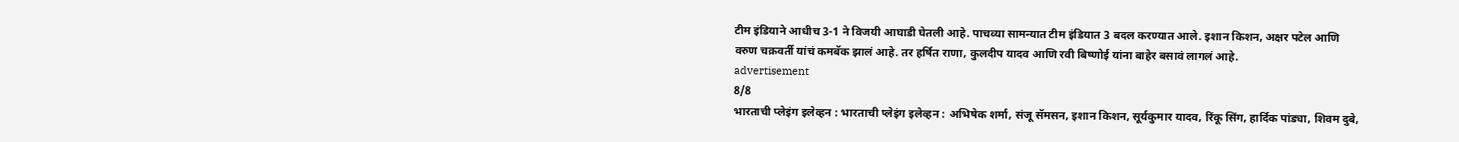टीम इंडियाने आधीच 3-1 ने विजयी आघाडी घेतली आहे. पाचव्या सामन्यात टीम इंडियात 3 बदल करण्यात आले. इशान किशन, अक्षर पटेल आणि वरुण चक्रवर्ती यांचं कमबॅक झालं आहे. तर हर्षित राणा, कुलदीप यादव आणि रवी बिष्णोई यांना बाहेर बसावं लागलं आहे.
advertisement
8/8
भारताची प्लेइंग इलेव्हन : भारताची प्लेइंग इलेव्हन : अभिषेक शर्मा, संजू सॅमसन, इशान किशन, सूर्यकुमार यादव, रिंकू सिंग, हार्दिक पांड्या, शिवम दुबे,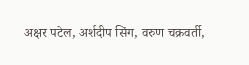अक्षर पटेल, अर्शदीप सिंग, वरुण चक्रवर्ती,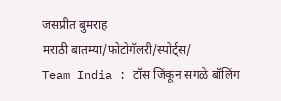जसप्रीत बुमराह
मराठी बातम्या/फोटोगॅलरी/स्पोर्ट्स/
Team India : टॉस जिंकून सगळे बॉलिंग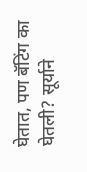घेतात, पण बॅटिंग का घेतली? सूर्याने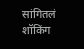सांगितलं शॉकिंग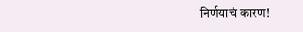निर्णयाचं कारण!